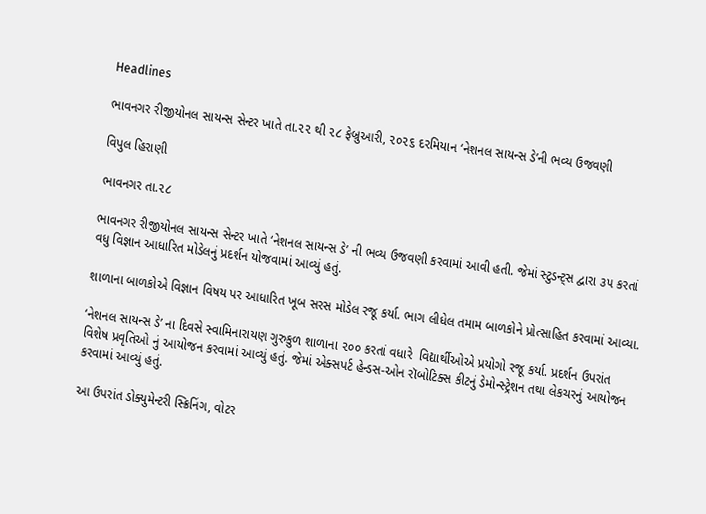Headlines

ભાવનગર રીજીયોનલ સાયન્સ સેન્ટર ખાતે તા.૨૨ થી ૨૮ ફેબ્રુઆરી, ૨૦૨૬ દરમિયાન ‘નેશનલ સાયન્સ ડે’ની ભવ્ય ઉજવણી

વિપુલ હિરાણી

ભાવનગર તા.૨૮

ભાવનગર રીજીયોનલ સાયન્સ સેન્ટર ખાતે ‘નેશનલ સાયન્સ ડે’ ની ભવ્ય ઉજવણી કરવામાં આવી હતી. જેમાં સ્ટુડન્ટ્સ દ્વારા ૩૫ કરતાં વધુ વિજ્ઞાન આધારિત મોડેલનું પ્રદર્શન યોજવામાં આવ્યું હતું.

શાળાના બાળકોએ વિજ્ઞાન વિષય પર આધારિત ખૂબ સરસ મોડેલ રજૂ કર્યા. ભાગ લીધેલ તમામ બાળકોને પ્રોત્સાહિત કરવામાં આવ્યા.

‘નેશનલ સાયન્સ ડે’ ના દિવસે સ્વામિનારાયણ ગુરુકુળ શાળાના ૨૦૦ કરતાં વધારે  વિદ્યાર્થીઓએ પ્રયોગો રજૂ કર્યા. પ્રદર્શન ઉપરાંત વિશેષ પ્રવૃતિઓ નું આયોજન કરવામાં આવ્યું હતું. જેમાં એક્સપર્ટ હેન્ડસ-ઓન રૉબોટિક્સ કીટનું ડેમોન્સ્ટ્રેશન તથા લેકચરનું આયોજન કરવામાં આવ્યું હતું.

આ ઉપરાંત ડોક્યુમેન્ટરી સ્ક્રિનિંગ, વોટર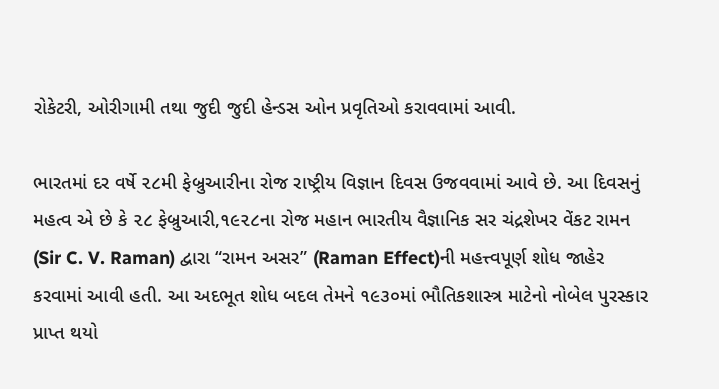રોકેટરી, ઓરીગામી તથા જુદી જુદી હેન્ડસ ઓન પ્રવૃતિઓ કરાવવામાં આવી.

ભારતમાં દર વર્ષે ૨૮મી ફેબ્રુઆરીના રોજ રાષ્ટ્રીય વિજ્ઞાન દિવસ ઉજવવામાં આવે છે. આ દિવસનું મહત્વ એ છે કે ૨૮ ફેબ્રુઆરી,૧૯૨૮ના રોજ મહાન ભારતીય વૈજ્ઞાનિક સર ચંદ્રશેખર વેંકટ રામન (Sir C. V. Raman) દ્વારા “રામન અસર” (Raman Effect)ની મહત્ત્વપૂર્ણ શોધ જાહેર કરવામાં આવી હતી. આ અદભૂત શોધ બદલ તેમને ૧૯૩૦માં ભૌતિકશાસ્ત્ર માટેનો નોબેલ પુરસ્કાર પ્રાપ્ત થયો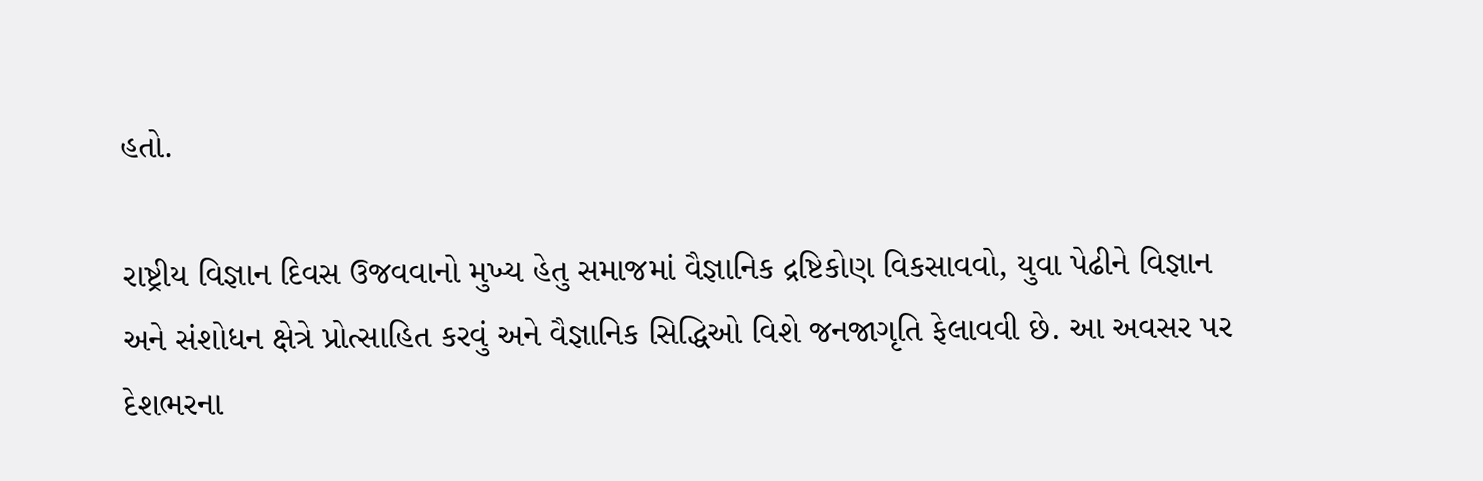હતો.

રાષ્ટ્રીય વિજ્ઞાન દિવસ ઉજવવાનો મુખ્ય હેતુ સમાજમાં વૈજ્ઞાનિક દ્રષ્ટિકોણ વિકસાવવો, યુવા પેઢીને વિજ્ઞાન અને સંશોધન ક્ષેત્રે પ્રોત્સાહિત કરવું અને વૈજ્ઞાનિક સિદ્ધિઓ વિશે જનજાગૃતિ ફેલાવવી છે. આ અવસર પર દેશભરના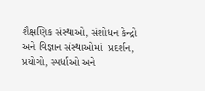શૈક્ષણિક સંસ્થાઓ, સંશોધન કેન્દ્રો અને વિજ્ઞાન સંસ્થાઓમાં  પ્રદર્શન, પ્રયોગો, સ્પર્ધાઓ અને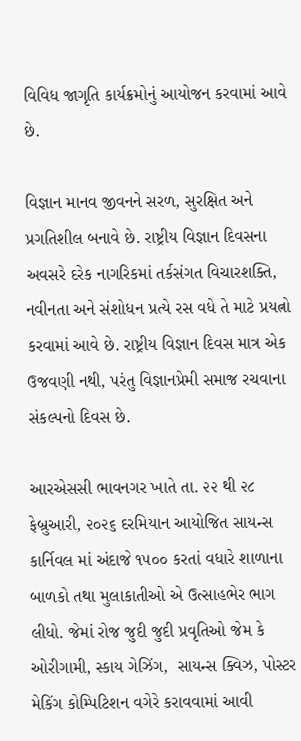વિવિધ જાગૃતિ કાર્યક્રમોનું આયોજન કરવામાં આવે છે.

વિજ્ઞાન માનવ જીવનને સરળ, સુરક્ષિત અને પ્રગતિશીલ બનાવે છે. રાષ્ટ્રીય વિજ્ઞાન દિવસના અવસરે દરેક નાગરિકમાં તર્કસંગત વિચારશક્તિ, નવીનતા અને સંશોધન પ્રત્યે રસ વધે તે માટે પ્રયત્નો કરવામાં આવે છે. રાષ્ટ્રીય વિજ્ઞાન દિવસ માત્ર એક ઉજવણી નથી, પરંતુ વિજ્ઞાનપ્રેમી સમાજ રચવાના સંકલ્પનો દિવસ છે.

આરએસસી ભાવનગર ખાતે તા. ૨૨ થી ૨૮ ફેબ્રુઆરી, ૨૦૨૬ દરમિયાન આયોજિત સાયન્સ કાર્નિવલ માં અંદાજે ૧૫૦૦ કરતાં વધારે શાળાના બાળકો તથા મુલાકાતીઓ એ ઉત્સાહભેર ભાગ લીધો. જેમાં રોજ જુદી જુદી પ્રવૃતિઓ જેમ કે ઓરીગામી, સ્કાય ગેઝિંગ,  સાયન્સ ક્વિઝ, પોસ્ટર મેકિંગ કોમ્પિટિશન વગેરે કરાવવામાં આવી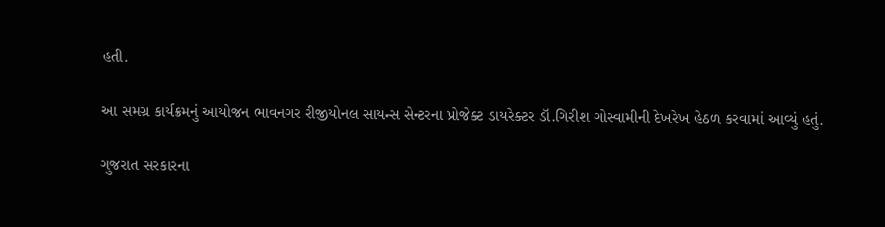હતી.

આ સમગ્ર કાર્યક્રમનું આયોજન ભાવનગર રીજીયોનલ સાયન્સ સેન્ટરના પ્રોજેક્ટ ડાયરેક્ટર ડૉ.ગિરીશ ગોસ્વામીની દેખરેખ હેઠળ કરવામાં આવ્યું હતું.

ગુજરાત સરકારના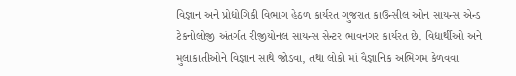વિજ્ઞાન અને પ્રોદ્યોગિકી વિભાગ હેઠળ કાર્યરત ગુજરાત કાઉન્સીલ ઓન સાયન્સ એન્ડ ટેકનોલોજી અંતર્ગત રીજીયોનલ સાયન્સ સેન્ટર ભાવનગર કાર્યરત છે. વિદ્યાર્થીઓ અને મુલાકાતીઓને વિજ્ઞાન સાથે જોડવા, તથા લોકો માં વૈજ્ઞાનિક અભિગમ કેળવવા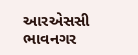આરએસસી ભાવનગર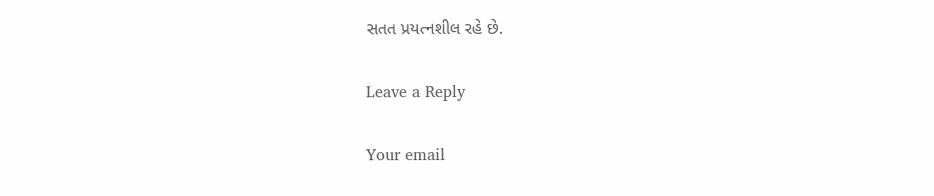સતત પ્રયત્નશીલ રહે છે.

Leave a Reply

Your email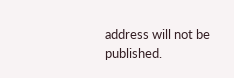address will not be published.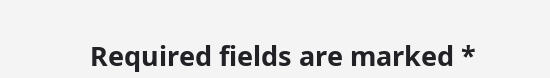Required fields are marked *